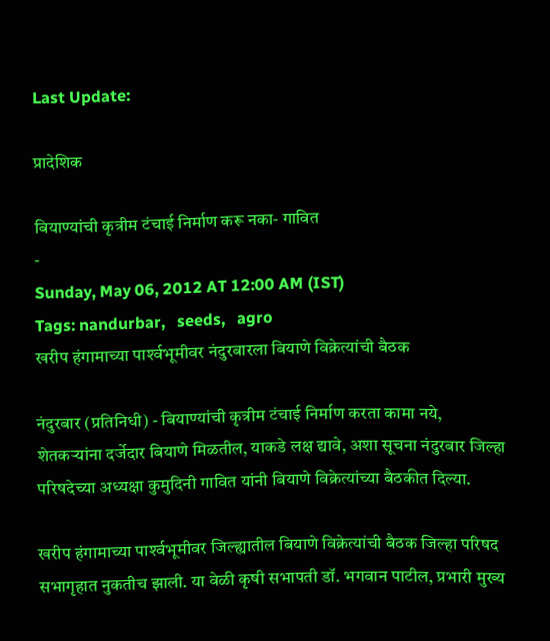Last Update:

प्रादेशिक

बियाण्यांची कृत्रीम टंचाई निर्माण करू नका- गावित
-
Sunday, May 06, 2012 AT 12:00 AM (IST)
Tags: nandurbar,   seeds,   agro
खरीप हंगामाच्या पार्श्‍वभूमीवर नंदुरबारला बियाणे विक्रेत्यांची बैठक

नंदुरबार (प्रतिनिधी) - बियाण्यांची कृत्रीम टंचाई निर्माण करता कामा नये, शेतकऱ्यांना दर्जेदार बियाणे मिळतील, याकडे लक्ष द्यावे, अशा सूचना नंदुरबार जिल्हा परिषदेच्या अध्यक्षा कुमुदिनी गावित यांनी बियाणे विक्रेत्यांच्या बैठकीत दिल्या.

खरीप हंगामाच्या पार्श्‍वभूमीवर जिल्ह्यातील बियाणे विक्रेत्यांची बैठक जिल्हा परिषद सभागृहात नुकतीच झाली. या वेळी कृषी सभापती डॉ. भगवान पाटील, प्रभारी मुख्य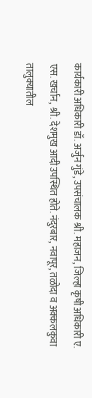कार्यकारी अधिकारी डॉ. अर्जुन गुंडे, उपसंचालक श्री. महाजन, जिल्हा कृषी अधिकारी ए. एस. खर्चान, श्री. देशमुख आदी उपस्थित होते. नंदुरबार, नवापूर, तळोदा व अक्‍कलकुवा तालुक्‍यातील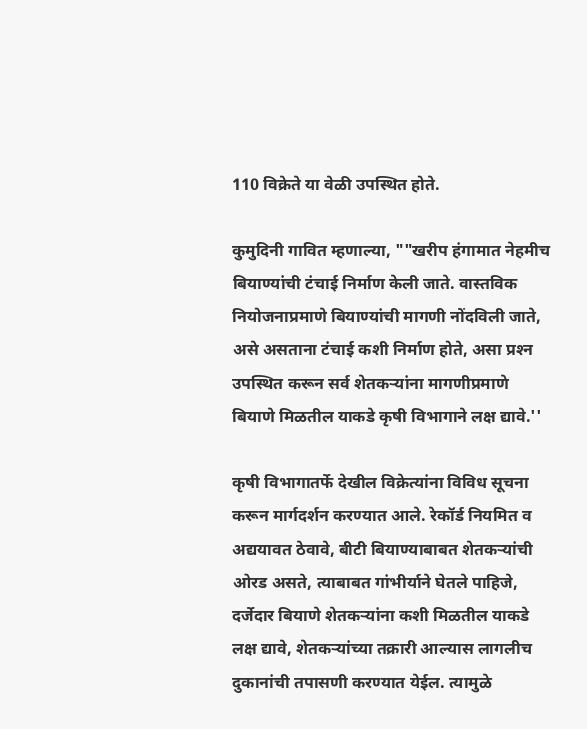110 विक्रेते या वेळी उपस्थित होते.

कुमुदिनी गावित म्हणाल्या, ""खरीप हंगामात नेहमीच बियाण्यांची टंचाई निर्माण केली जाते. वास्तविक नियोजनाप्रमाणे बियाण्यांची मागणी नोंदविली जाते, असे असताना टंचाई कशी निर्माण होते, असा प्रश्‍न उपस्थित करून सर्व शेतकऱ्यांना मागणीप्रमाणे बियाणे मिळतील याकडे कृषी विभागाने लक्ष द्यावे.''

कृषी विभागातर्फे देखील विक्रेत्यांना विविध सूचना करून मार्गदर्शन करण्यात आले. रेकॉर्ड नियमित व अद्ययावत ठेवावे, बीटी बियाण्याबाबत शेतकऱ्यांची ओरड असते, त्याबाबत गांभीर्याने घेतले पाहिजे, दर्जेदार बियाणे शेतकऱ्यांना कशी मिळतील याकडे लक्ष द्यावे, शेतकऱ्यांच्या तक्रारी आल्यास लागलीच दुकानांची तपासणी करण्यात येईल. त्यामुळे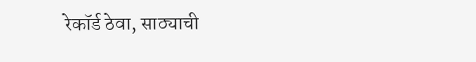रेकॉर्ड ठेवा, साठ्याची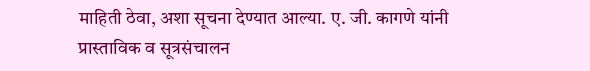माहिती ठेवा, अशा सूचना देण्यात आल्या. ए. जी. कागणे यांनी प्रास्ताविक व सूत्रसंचालन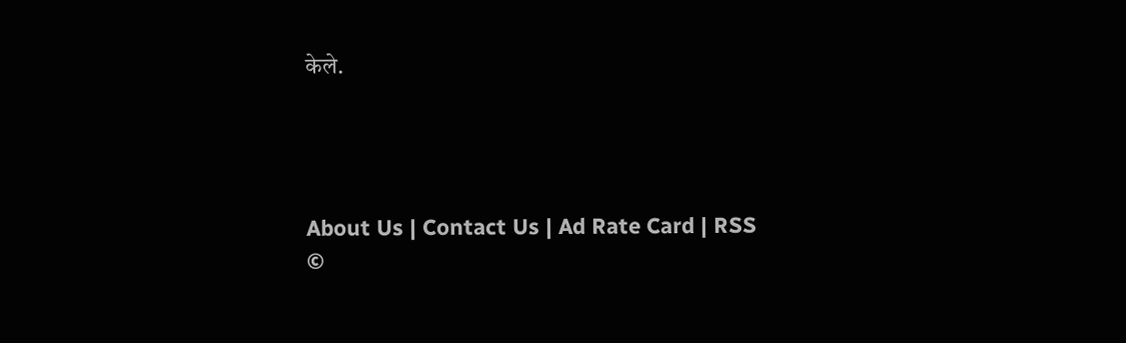केले.




About Us | Contact Us | Ad Rate Card | RSS
©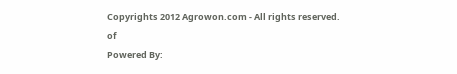Copyrights 2012 Agrowon.com - All rights reserved.
of
Powered By: